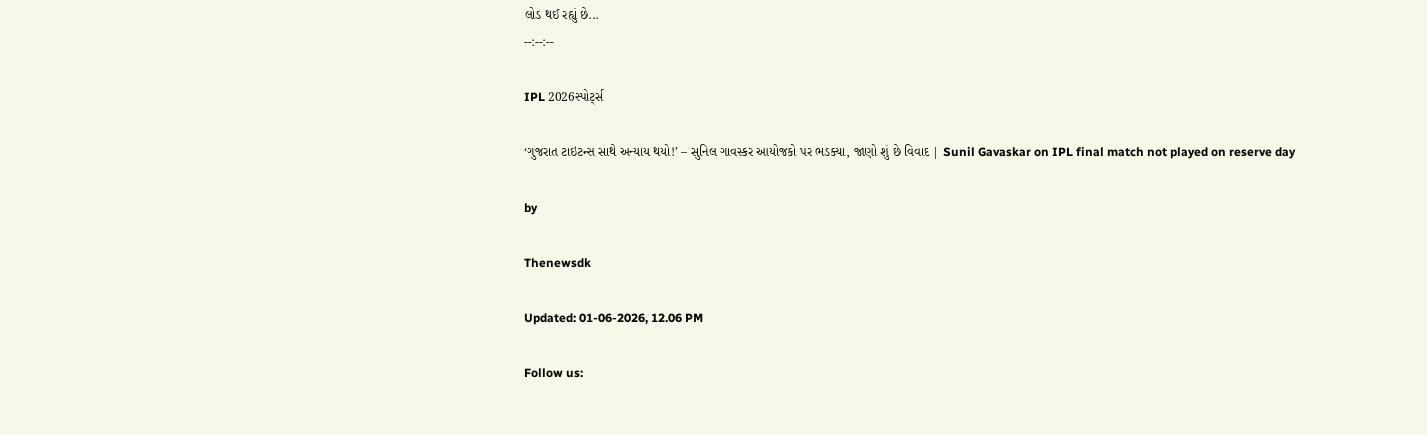લોડ થઈ રહ્યું છે...
--:--:--

IPL 2026સ્પોર્ટ્સ

‘ગુજરાત ટાઇટન્સ સાથે અન્યાય થયો!’ – સુનિલ ગાવસ્કર આયોજકો પર ભડક્યા, જાણો શું છે વિવાદ | Sunil Gavaskar on IPL final match not played on reserve day

by

Thenewsdk

Updated: 01-06-2026, 12.06 PM

Follow us: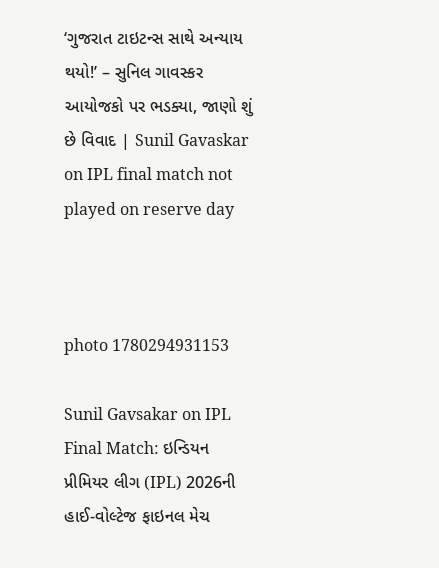‘ગુજરાત ટાઇટન્સ સાથે અન્યાય થયો!’ – સુનિલ ગાવસ્કર આયોજકો પર ભડક્યા, જાણો શું છે વિવાદ | Sunil Gavaskar on IPL final match not played on reserve day



photo 1780294931153

Sunil Gavsakar on IPL Final Match: ઇન્ડિયન પ્રીમિયર લીગ (IPL) 2026ની હાઈ-વોલ્ટેજ ફાઇનલ મેચ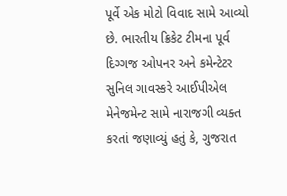પૂર્વે એક મોટો વિવાદ સામે આવ્યો છે. ભારતીય ક્રિકેટ ટીમના પૂર્વ દિગ્ગજ ઓપનર અને કમેન્ટેટર સુનિલ ગાવસ્કરે આઈપીએલ મેનેજમેન્ટ સામે નારાજગી વ્યક્ત કરતાં જણાવ્યું હતું કે, ગુજરાત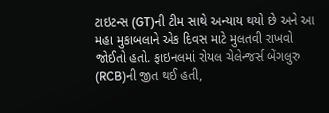ટાઇટન્સ (GT)ની ટીમ સાથે અન્યાય થયો છે અને આ મહા મુકાબલાને એક દિવસ માટે મુલતવી રાખવો જોઈતો હતો. ફાઇનલમાં રોયલ ચેલેન્જર્સ બેંગલુરુ (RCB)ની જીત થઈ હતી,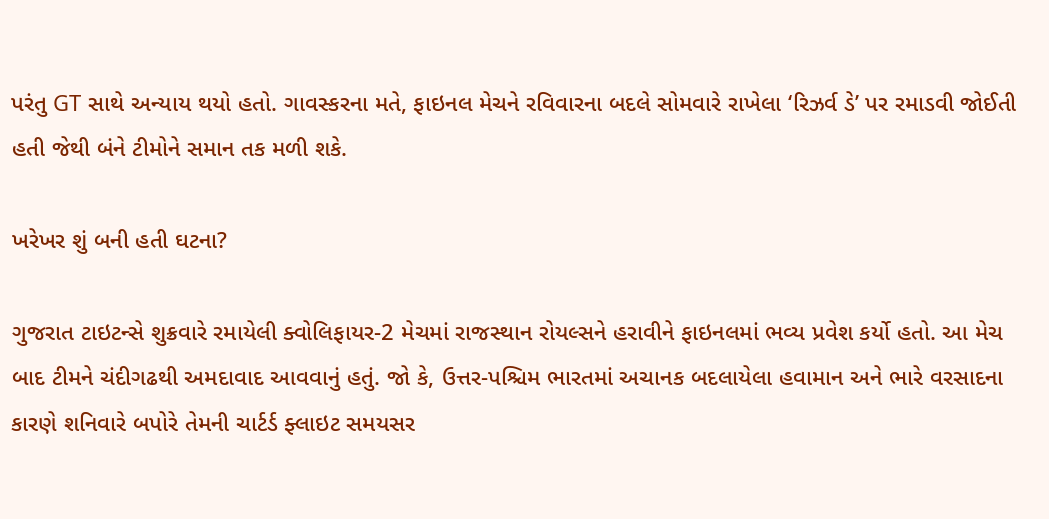પરંતુ GT સાથે અન્યાય થયો હતો. ગાવસ્કરના મતે, ફાઇનલ મેચને રવિવારના બદલે સોમવારે રાખેલા ‘રિઝર્વ ડે’ પર રમાડવી જોઈતી હતી જેથી બંને ટીમોને સમાન તક મળી શકે.

ખરેખર શું બની હતી ઘટના?

ગુજરાત ટાઇટન્સે શુક્રવારે રમાયેલી ક્વોલિફાયર-2 મેચમાં રાજસ્થાન રોયલ્સને હરાવીને ફાઇનલમાં ભવ્ય પ્રવેશ કર્યો હતો. આ મેચ બાદ ટીમને ચંદીગઢથી અમદાવાદ આવવાનું હતું. જો કે, ઉત્તર-પશ્ચિમ ભારતમાં અચાનક બદલાયેલા હવામાન અને ભારે વરસાદના કારણે શનિવારે બપોરે તેમની ચાર્ટર્ડ ફ્લાઇટ સમયસર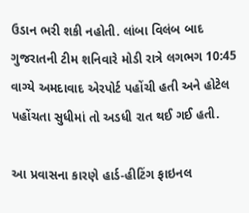ઉડાન ભરી શકી નહોતી. લાંબા વિલંબ બાદ ગુજરાતની ટીમ શનિવારે મોડી રાત્રે લગભગ 10:45 વાગ્યે અમદાવાદ એરપોર્ટ પહોંચી હતી અને હોટેલ પહોંચતા સુધીમાં તો અડધી રાત થઈ ગઈ હતી.

આ પ્રવાસના કારણે હાર્ડ-હીટિંગ ફાઇનલ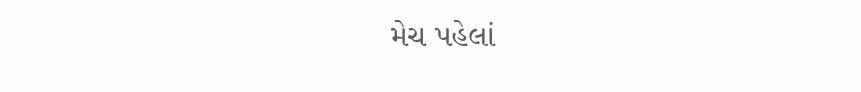મેચ પહેલાં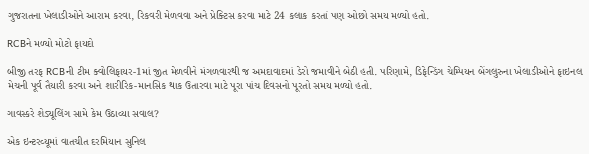ગુજરાતના ખેલાડીઓને આરામ કરવા, રિકવરી મેળવવા અને પ્રેક્ટિસ કરવા માટે 24 કલાક કરતાં પણ ઓછો સમય મળ્યો હતો.

RCBને મળ્યો મોટો ફાયદો

બીજી તરફ RCBની ટીમ ક્વોલિફાયર-1માં જીત મેળવીને મંગળવારથી જ અમદાવાદમાં ડેરો જમાવીને બેઠી હતી. પરિણામે, ડિફેન્ડિંગ ચેમ્પિયન બેંગલુરુના ખેલાડીઓને ફાઇનલ મેચની પૂર્વ તૈયારી કરવા અને શારીરિક-માનસિક થાક ઉતારવા માટે પૂરા પાંચ દિવસનો પૂરતો સમય મળ્યો હતો.

ગાવસ્કરે શેડ્યૂલિંગ સામે કેમ ઉઠાવ્યા સવાલ?

એક ઇન્ટરવ્યૂમાં વાતચીત દરમિયાન સુનિલ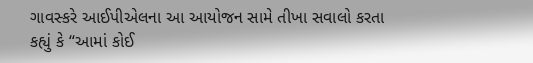ગાવસ્કરે આઈપીએલના આ આયોજન સામે તીખા સવાલો કરતા કહ્યું કે “આમાં કોઈ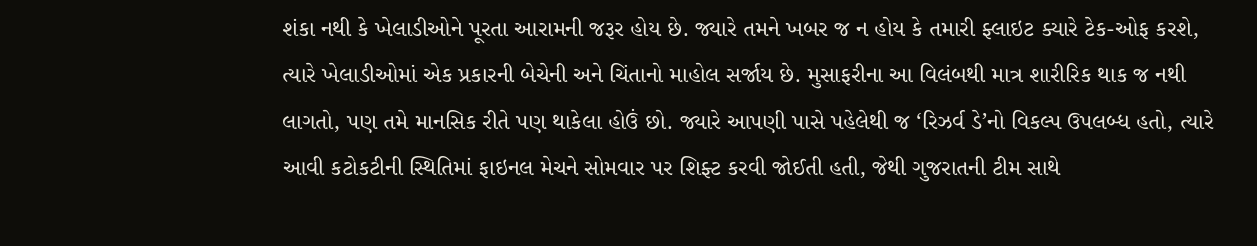શંકા નથી કે ખેલાડીઓને પૂરતા આરામની જરૂર હોય છે. જ્યારે તમને ખબર જ ન હોય કે તમારી ફ્લાઇટ ક્યારે ટેક-ઓફ કરશે, ત્યારે ખેલાડીઓમાં એક પ્રકારની બેચેની અને ચિંતાનો માહોલ સર્જાય છે. મુસાફરીના આ વિલંબથી માત્ર શારીરિક થાક જ નથી લાગતો, પણ તમે માનસિક રીતે પણ થાકેલા હોઉં છો. જ્યારે આપણી પાસે પહેલેથી જ ‘રિઝર્વ ડે’નો વિકલ્પ ઉપલબ્ધ હતો, ત્યારે આવી કટોકટીની સ્થિતિમાં ફાઇનલ મેચને સોમવાર પર શિફ્ટ કરવી જોઈતી હતી, જેથી ગુજરાતની ટીમ સાથે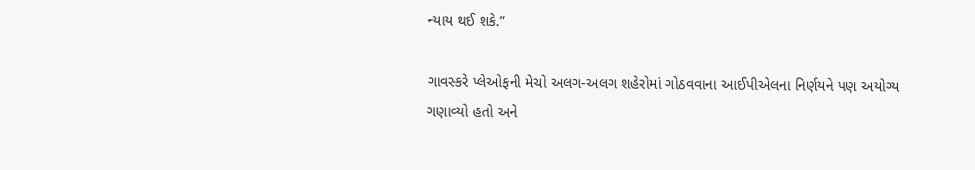ન્યાય થઈ શકે.”

ગાવસ્કરે પ્લેઓફની મેચો અલગ-અલગ શહેરોમાં ગોઠવવાના આઈપીએલના નિર્ણયને પણ અયોગ્ય ગણાવ્યો હતો અને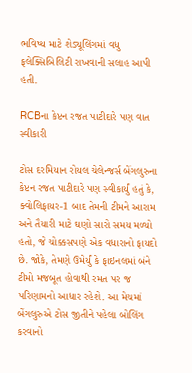ભવિષ્ય માટે શેડ્યૂલિંગમાં વધુ ફલેક્સિબિલિટી રાખવાની સલાહ આપી હતી.

RCBના કેપ્ટન રજત પાટીદારે પણ વાત સ્વીકારી

ટોસ દરમિયાન રોયલ ચેલેન્જર્સ બેંગલુરુના કેપ્ટન રજત પાટીદારે પણ સ્વીકાર્યું હતું કે, ક્વોલિફાયર-1 બાદ તેમની ટીમને આરામ અને તૈયારી માટે ઘણો સારો સમય મળ્યો હતો, જે ચોક્કસપણે એક વધારાનો ફાયદો છે. જોકે, તેમણે ઉમેર્યું કે ફાઇનલમાં બંને ટીમો મજબૂત હોવાથી રમત પર જ પરિણામનો આધાર રહેશે. આ મેચમાં બેંગલુરુએ ટોસ જીતીને પહેલા બોલિંગ કરવાનો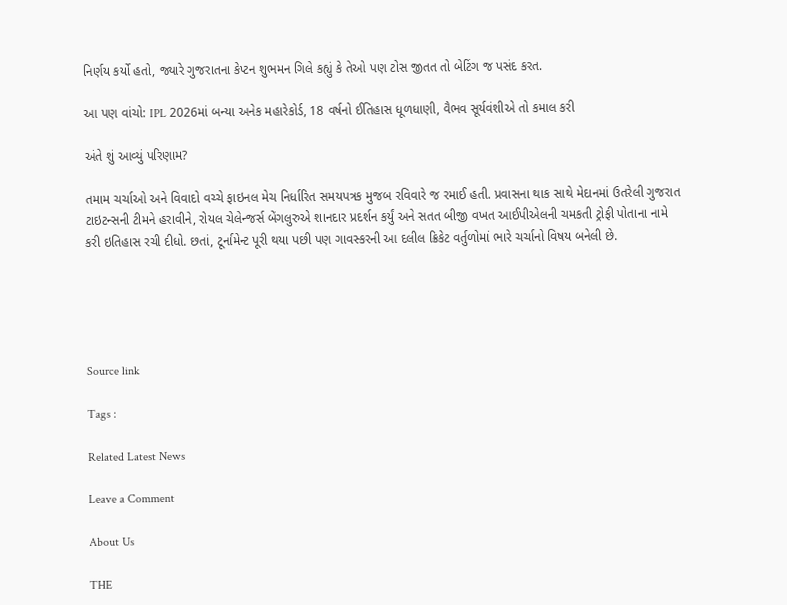નિર્ણય કર્યો હતો, જ્યારે ગુજરાતના કેપ્ટન શુભમન ગિલે કહ્યું કે તેઓ પણ ટોસ જીતત તો બેટિંગ જ પસંદ કરત.

આ પણ વાંચો: IPL 2026માં બન્યા અનેક મહારેકોર્ડ, 18 વર્ષનો ઈતિહાસ ધૂળધાણી, વૈભવ સૂર્યવંશીએ તો કમાલ કરી

અંતે શું આવ્યું પરિણામ?

તમામ ચર્ચાઓ અને વિવાદો વચ્ચે ફાઇનલ મેચ નિર્ધારિત સમયપત્રક મુજબ રવિવારે જ રમાઈ હતી. પ્રવાસના થાક સાથે મેદાનમાં ઉતરેલી ગુજરાત ટાઇટન્સની ટીમને હરાવીને, રોયલ ચેલેન્જર્સ બેંગલુરુએ શાનદાર પ્રદર્શન કર્યું અને સતત બીજી વખત આઈપીએલની ચમકતી ટ્રોફી પોતાના નામે કરી ઇતિહાસ રચી દીધો. છતાં, ટૂર્નામેન્ટ પૂરી થયા પછી પણ ગાવસ્કરની આ દલીલ ક્રિકેટ વર્તુળોમાં ભારે ચર્ચાનો વિષય બનેલી છે.





Source link

Tags :

Related Latest News

Leave a Comment

About Us

THE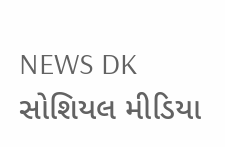NEWS DK સોશિયલ મીડિયા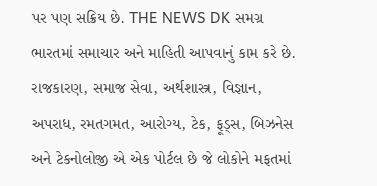પર પણ સક્રિય છે. THE NEWS DK સમગ્ર ભારતમાં સમાચાર અને માહિતી આપવાનું કામ કરે છે. રાજકારણ, સમાજ સેવા, અર્થશાસ્ત્ર, વિજ્ઞાન, અપરાધ, રમતગમત, આરોગ્ય, ટેક, ફૂડ્સ, બિઝનેસ અને ટેકનોલોજી એ એક પોર્ટલ છે જે લોકોને મફતમાં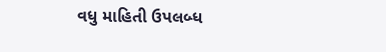વધુ માહિતી ઉપલબ્ધ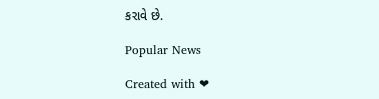કરાવે છે.

Popular News

Created with ❤